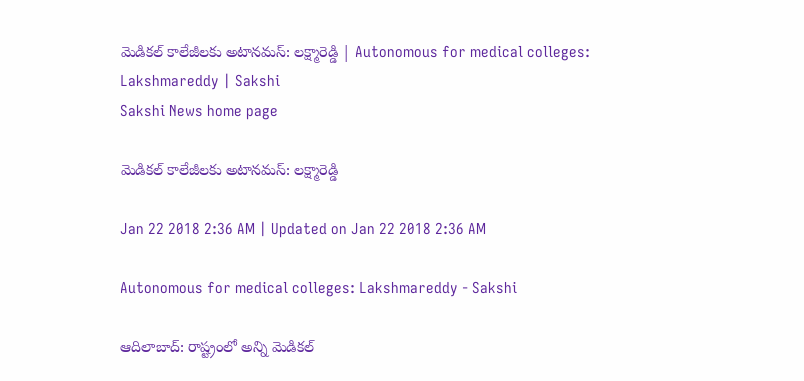మెడికల్‌ కాలేజీలకు అటానమస్‌: లక్ష్మారెడ్డి | Autonomous for medical colleges: Lakshmareddy | Sakshi
Sakshi News home page

మెడికల్‌ కాలేజీలకు అటానమస్‌: లక్ష్మారెడ్డి

Jan 22 2018 2:36 AM | Updated on Jan 22 2018 2:36 AM

Autonomous for medical colleges: Lakshmareddy - Sakshi

ఆదిలాబాద్‌: రాష్ట్రంలో అన్ని మెడికల్‌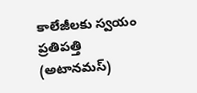కాలేజీలకు స్వయం ప్రతిపత్తి (అటానమస్‌)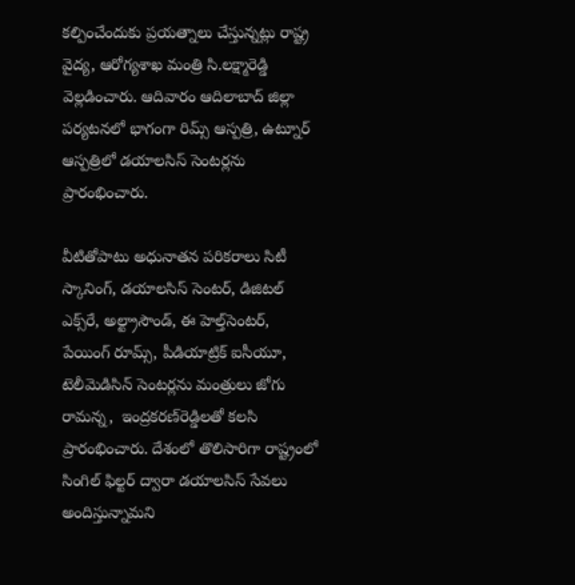కల్పించేందుకు ప్రయత్నాలు చేస్తున్నట్లు రాష్ట్ర వైద్య, ఆరోగ్యశాఖ మంత్రి సి.లక్ష్మారెడ్డి వెల్లడించారు. ఆదివారం ఆదిలాబాద్‌ జిల్లా పర్యటనలో భాగంగా రిమ్స్‌ ఆస్పత్రి, ఉట్నూర్‌ ఆస్పత్రిలో డయాలసిస్‌ సెంటర్లను ప్రారంభించారు.

వీటితోపాటు అధునాతన పరికరాలు సిటీ స్కానింగ్, డయాలసిస్‌ సెంటర్, డిజిటల్‌ ఎక్స్‌రే, అల్ట్రాసౌండ్, ఈ హెల్త్‌సెంటర్, పేయింగ్‌ రూమ్స్, పీడియాట్రిక్‌ ఐసీయూ, టెలీమెడిసిన్‌ సెంటర్లను మంత్రులు జోగు రామన్న,  ఇంద్రకరణ్‌రెడ్డిలతో కలసి ప్రారంభించారు. దేశంలో తొలిసారిగా రాష్ట్రంలో సింగిల్‌ ఫిల్టర్‌ ద్వారా డయాలసిస్‌ సేవలు అందిస్తున్నామని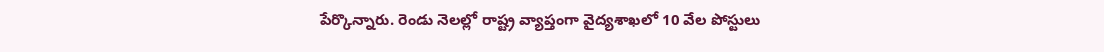పేర్కొన్నారు. రెండు నెలల్లో రాష్ట్ర వ్యాప్తంగా వైద్యశాఖలో 10 వేల పోస్టులు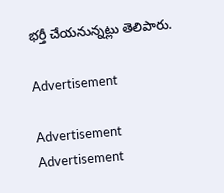భర్తీ చేయనున్నట్లు తెలిపారు.

Advertisement

Advertisement
Advertisement